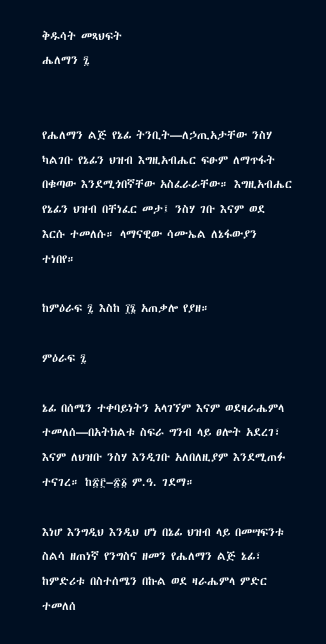ቅዱሳት መጻህፍት
ሔለማን ፯


የሔለማን ልጅ የኔፊ ትንቢት—ለኃጢአታቸው ንስሃ ካልገቡ የኔፊን ህዝብ እግዚአብሔር ፍፁም ለማጥፋት በቁጣው እንደሚጎበኛቸው አስፈራራቸው። እግዚአብሔር የኔፊን ህዝብ በቸነፈር መታ፤ ንስሃ ገቡ እናም ወደ እርሱ ተመለሱ። ላማናዊው ሳሙኤል ለኔፋውያን ተነበየ።

ከምዕራፍ ፯ እስከ ፲፮ አጠቃሎ የያዘ።

ምዕራፍ ፯

ኔፊ በሰሜን ተቀባይነትን አላገኘም እናም ወደዛራሔምላ ተመለሰ—በአትክልቱ ስፍራ ግንብ ላይ ፀሎት አደረገ፣ እናም ለህዝቡ ንስሃ እንዲገቡ አለበለዚያም እንደሚጠፉ ተናገረ። ከ፳፫–፳፩ ም.ዓ. ገደማ።

እነሆ እንግዲህ እንዲህ ሆነ በኔፊ ህዝብ ላይ በመሣፍንቱ ስልሳ ዘጠነኛ የንግስና ዘመን የሔለማን ልጅ ኔፊ፣ ከምድሪቱ በስተሰሜን በኩል ወደ ዛራሔምላ ምድር ተመለሰ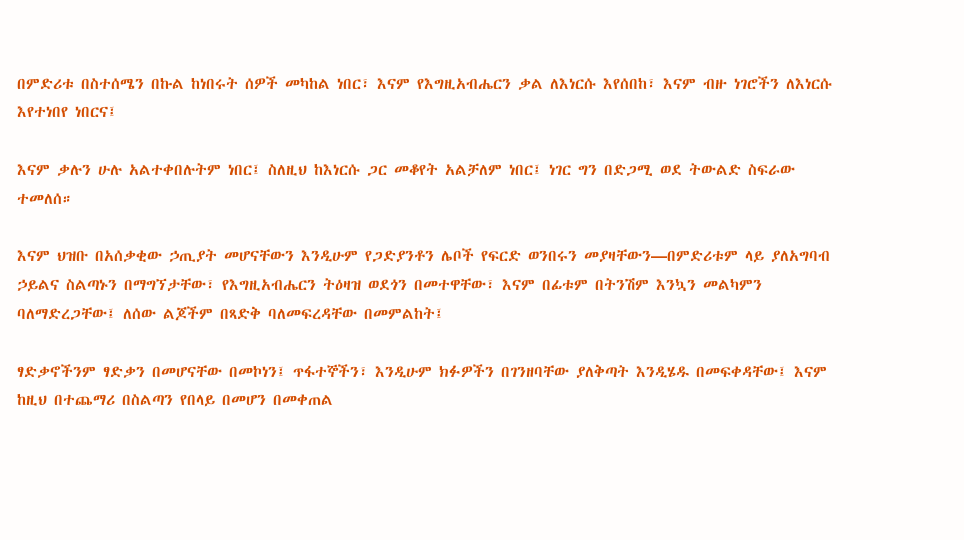በምድሪቱ በስተሰሜን በኩል ከነበሩት ሰዎች መካከል ነበር፣ እናም የእግዚአብሔርን ቃል ለእነርሱ እየሰበከ፣ እናም ብዙ ነገሮችን ለእነርሱ እየተነበየ ነበርና፤

እናም ቃሉን ሁሉ አልተቀበሉትም ነበር፤ ስለዚህ ከእነርሱ ጋር መቆየት አልቻለም ነበር፤ ነገር ግን በድጋሚ ወደ ትውልድ ስፍራው ተመለሰ።

እናም ህዝቡ በአሰቃቂው ኃጢያት መሆናቸውን እንዲሁም የጋድያንቶን ሌቦች የፍርድ ወንበሩን መያዛቸውን—በምድሪቱም ላይ ያለአግባብ ኃይልና ስልጣኑን በማግኘታቸው፣ የእግዚአብሔርን ትዕዛዝ ወደጎን በመተዋቸው፣ እናም በፊቱም በትንሽም እንኳን መልካምን ባለማድረጋቸው፤ ለሰው ልጆችም በጻድቅ ባለመፍረዳቸው በመምልከት፤

ፃድቃኖችንም ፃድቃን በመሆናቸው በመኮነን፤ ጥፋተኞችን፣ እንዲሁም ክፉዎችን በገንዘባቸው ያለቅጣት እንዲሄዱ በመፍቀዳቸው፤ እናም ከዚህ በተጨማሪ በስልጣን የበላይ በመሆን በመቀጠል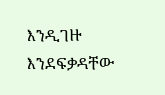እንዲገዙ እንደፍቃዳቸው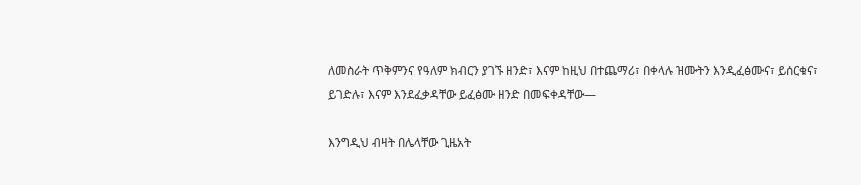ለመስራት ጥቅምንና የዓለም ክብርን ያገኙ ዘንድ፣ እናም ከዚህ በተጨማሪ፣ በቀላሉ ዝሙትን እንዲፈፅሙና፣ ይሰርቁና፣ ይገድሉ፣ እናም እንደፈቃዳቸው ይፈፅሙ ዘንድ በመፍቀዳቸው—

እንግዲህ ብዛት በሌላቸው ጊዜአት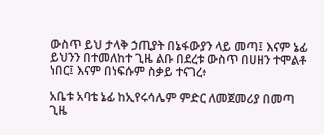ውስጥ ይህ ታላቅ ኃጢያት በኔፋውያን ላይ መጣ፤ እናም ኔፊ ይህንን በተመለከተ ጊዜ ልቡ በደረቱ ውስጥ በሀዘን ተሞልቶ ነበር፤ እናም በነፍሱም ስቃይ ተናገረ፥

አቤቱ አባቴ ኔፊ ከኢየሩሳሌም ምድር ለመጀመሪያ በመጣ ጊዜ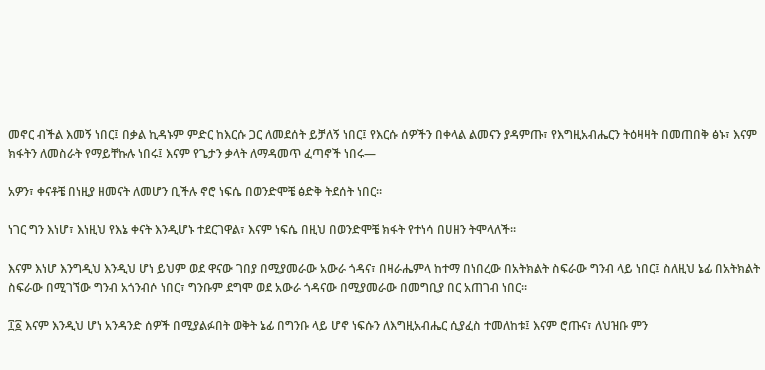መኖር ብችል እመኝ ነበር፤ በቃል ኪዳኑም ምድር ከእርሱ ጋር ለመደሰት ይቻለኝ ነበር፤ የእርሱ ሰዎችን በቀላል ልመናን ያዳምጡ፣ የእግዚአብሔርን ትዕዛዛት በመጠበቅ ፅኑ፣ እናም ክፋትን ለመስራት የማይቸኩሉ ነበሩ፤ እናም የጌታን ቃላት ለማዳመጥ ፈጣኖች ነበሩ—

አዎን፣ ቀናቶቼ በነዚያ ዘመናት ለመሆን ቢችሉ ኖሮ ነፍሴ በወንድሞቼ ፅድቅ ትደሰት ነበር።

ነገር ግን እነሆ፣ እነዚህ የእኔ ቀናት እንዲሆኑ ተደርገዋል፣ እናም ነፍሴ በዚህ በወንድሞቼ ክፋት የተነሳ በሀዘን ትሞላለች።

እናም እነሆ እንግዲህ እንዲህ ሆነ ይህም ወደ ዋናው ገበያ በሚያመራው አውራ ጎዳና፣ በዛራሔምላ ከተማ በነበረው በአትክልት ስፍራው ግንብ ላይ ነበር፤ ስለዚህ ኔፊ በአትክልት ስፍራው በሚገኘው ግንብ አጎንብሶ ነበር፣ ግንቡም ደግሞ ወደ አውራ ጎዳናው በሚያመራው በመግቢያ በር አጠገብ ነበር።

፲፩ እናም እንዲህ ሆነ አንዳንድ ሰዎች በሚያልፉበት ወቅት ኔፊ በግንቡ ላይ ሆኖ ነፍሱን ለእግዚአብሔር ሲያፈስ ተመለከቱ፤ እናም ሮጡና፣ ለህዝቡ ምን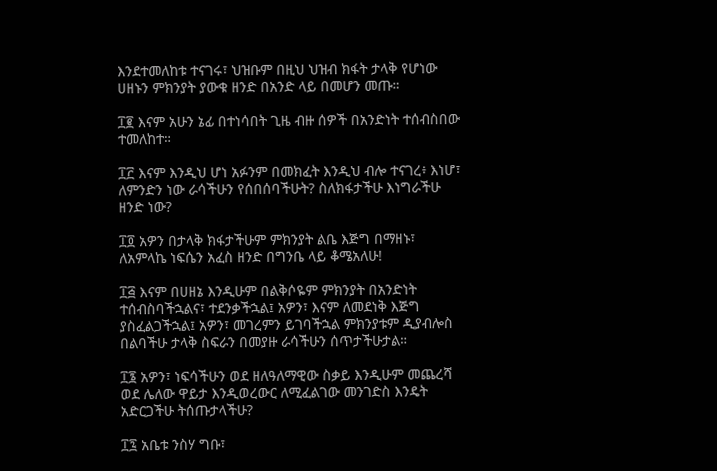እንደተመለከቱ ተናገሩ፣ ህዝቡም በዚህ ህዝብ ክፋት ታላቅ የሆነው ሀዘኑን ምክንያት ያውቁ ዘንድ በአንድ ላይ በመሆን መጡ።

፲፪ እናም አሁን ኔፊ በተነሳበት ጊዜ ብዙ ሰዎች በአንድነት ተሰብስበው ተመለከተ።

፲፫ እናም እንዲህ ሆነ አፉንም በመክፈት እንዲህ ብሎ ተናገረ፥ እነሆ፣ ለምንድን ነው ራሳችሁን የሰበሰባችሁት? ስለክፋታችሁ እነግራችሁ ዘንድ ነው?

፲፬ አዎን በታላቅ ክፋታችሁም ምክንያት ልቤ እጅግ በማዘኑ፣ ለአምላኬ ነፍሴን አፈስ ዘንድ በግንቤ ላይ ቆሜአለሁ!

፲፭ እናም በሀዘኔ እንዲሁም በልቅሶዬም ምክንያት በአንድነት ተሰብስባችኋልና፣ ተደንቃችኋል፤ አዎን፣ እናም ለመደነቅ እጅግ ያስፈልጋችኋል፤ አዎን፣ መገረምን ይገባችኋል ምክንያቱም ዲያብሎስ በልባችሁ ታላቅ ስፍራን በመያዙ ራሳችሁን ሰጥታችሁታል።

፲፮ አዎን፣ ነፍሳችሁን ወደ ዘለዓለማዊው ስቃይ እንዲሁም መጨረሻ ወደ ሌለው ዋይታ እንዲወረውር ለሚፈልገው መንገድስ እንዴት አድርጋችሁ ትሰጡታላችሁ?

፲፯ አቤቱ ንስሃ ግቡ፣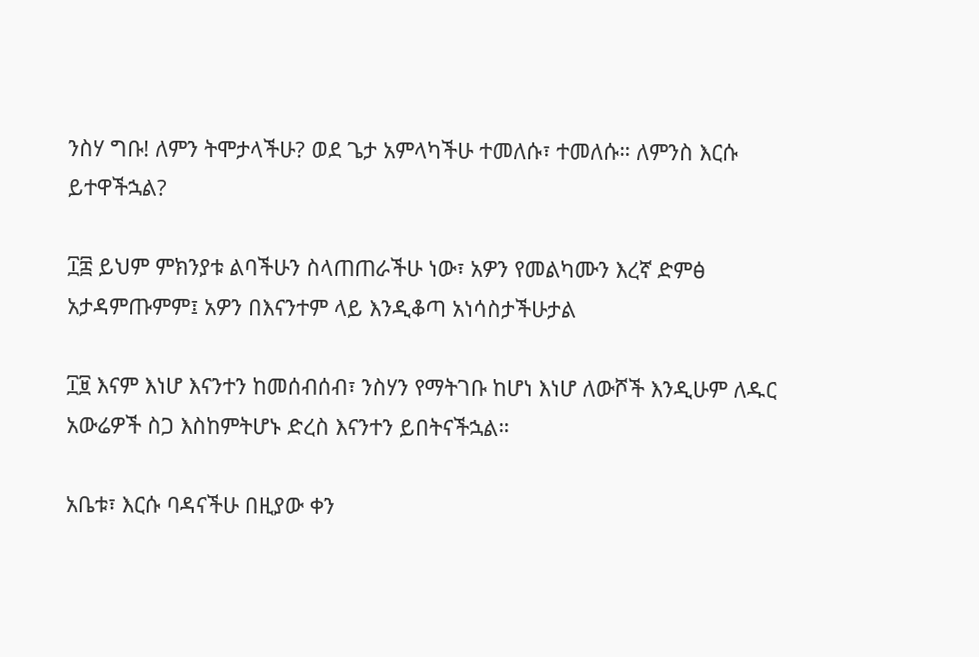ንስሃ ግቡ! ለምን ትሞታላችሁ? ወደ ጌታ አምላካችሁ ተመለሱ፣ ተመለሱ። ለምንስ እርሱ ይተዋችኋል?

፲፰ ይህም ምክንያቱ ልባችሁን ስላጠጠራችሁ ነው፣ አዎን የመልካሙን እረኛ ድምፅ አታዳምጡምም፤ አዎን በእናንተም ላይ እንዲቆጣ አነሳስታችሁታል

፲፱ እናም እነሆ እናንተን ከመሰብሰብ፣ ንስሃን የማትገቡ ከሆነ እነሆ ለውሾች እንዲሁም ለዱር አውሬዎች ስጋ እስከምትሆኑ ድረስ እናንተን ይበትናችኋል።

አቤቱ፣ እርሱ ባዳናችሁ በዚያው ቀን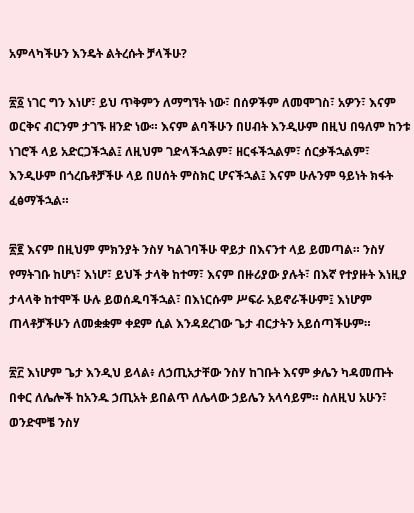አምላካችሁን እንዴት ልትረሱት ቻላችሁ?

፳፩ ነገር ግን እነሆ፣ ይህ ጥቅምን ለማግኘት ነው፣ በሰዎችም ለመሞገስ፣ አዎን፣ እናም ወርቅና ብርንም ታገኙ ዘንድ ነው። እናም ልባችሁን በሀብት እንዲሁም በዚህ በዓለም ከንቱ ነገሮች ላይ አድርጋችኋል፤ ለዚህም ገድላችኋልም፣ ዘርፋችኋልም፣ ሰርቃችኋልም፣ እንዲሁም በጎረቤቶቻችሁ ላይ በሀሰት ምስክር ሆናችኋል፤ እናም ሁሉንም ዓይነት ክፋት ፈፅማችኋል።

፳፪ እናም በዚህም ምክንያት ንስሃ ካልገባችሁ ዋይታ በእናንተ ላይ ይመጣል። ንስሃ የማትገቡ ከሆነ፣ እነሆ፣ ይህች ታላቅ ከተማ፣ እናም በዙሪያው ያሉት፣ በእኛ የተያዙት እነዚያ ታላላቅ ከተሞች ሁሉ ይወሰዱባችኋል፣ በእነርሱም ሥፍራ አይኖራችሁም፤ እነሆም ጠላቶቻችሁን ለመቋቋም ቀደም ሲል እንዳደረገው ጌታ ብርታትን አይሰጣችሁም።

፳፫ እነሆም ጌታ እንዲህ ይላል፥ ለኃጢአታቸው ንስሃ ከገቡት እናም ቃሌን ካዳመጡት በቀር ለሌሎች ከአንዱ ኃጢአት ይበልጥ ለሌላው ኃይሌን አላሳይም። ስለዚህ አሁን፣ ወንድሞቼ ንስሃ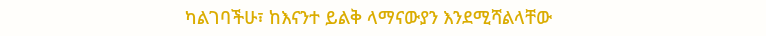ካልገባችሁ፣ ከእናንተ ይልቅ ላማናውያን እንደሚሻልላቸው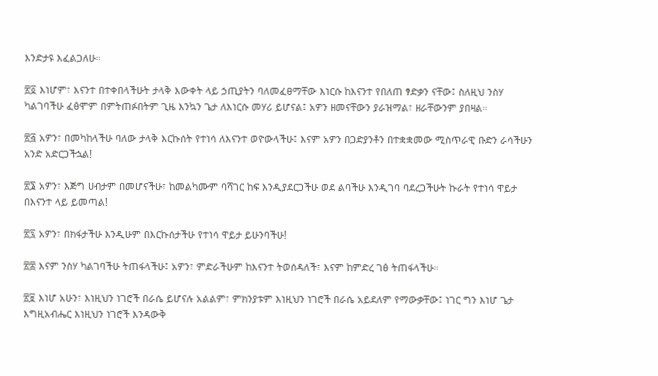እንድታዩ እፈልጋለሁ።

፳፬ እነሆም፣ እናንተ በተቀበላችሁት ታላቅ እውቀት ላይ ኃጢያትን ባለመፈፀማቸው እነርሱ ከእናንተ የበለጠ ፃድቃን ናቸው፤ ስለዚህ ንስሃ ካልገባችሁ ፈፅሞም በምትጠፉበትም ጊዜ እንኳን ጌታ ለእነርሱ መሃሪ ይሆናል፤ አዎን ዘመናቸውን ያራዝማል፣ ዘራቸውንም ያበዛል።

፳፭ አዎን፣ በመካከላችሁ ባለው ታላቅ እርኩሰት የተነሳ ለእናንተ ወዮውላችሁ፤ እናም አዎን በጋድያንቶን በተቋቋመው ሚስጥራዊ ቡድን ራሳችሁን አንድ አድርጋችኋል!

፳፮ አዎን፣ እጅግ ሀብታም በመሆናችሁ፣ ከመልካሙም ባሻገር ከፍ እንዲያደርጋችሁ ወደ ልባችሁ እንዲገባ ባደረጋችሁት ኩራት የተነሳ ዋይታ በእናንተ ላይ ይመጣል!

፳፯ አዎን፣ በክፋታችሁ እንዲሁም በእርኩሰታችሁ የተነሳ ዋይታ ይሁንባችሁ!

፳፰ እናም ንስሃ ካልገባችሁ ትጠፋላችሁ፤ አዎን፣ ምድራችሁም ከእናንተ ትወሰዳለች፣ እናም ከምድረ ገፅ ትጠፋላችሁ።

፳፱ እነሆ አሁን፣ እነዚህን ነገሮች በራሴ ይሆናሉ አልልም፣ ምክንያቱም እነዚህን ነገሮች በራሴ አይደለም የማውቃቸው፤ ነገር ግን እነሆ ጌታ እግዚአብሔር እነዚህን ነገሮች እንዳውቅ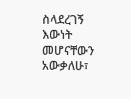ስላደረገኝ እውነት መሆናቸውን አውቃለሁ፣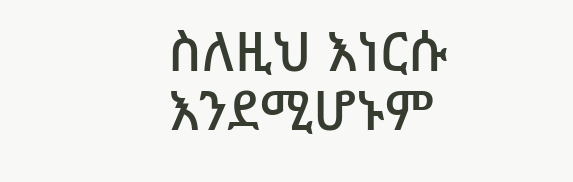ስለዚህ እነርሱ እንደሚሆኑም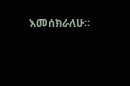እመሰክራለሁ።